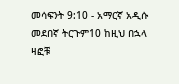መሳፍንት 9:10 - አማርኛ አዲሱ መደበኛ ትርጉም10 ከዚህ በኋላ ዛፎቹ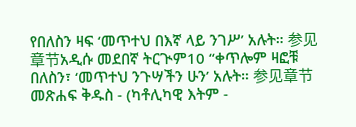የበለስን ዛፍ ‘መጥተህ በእኛ ላይ ንገሥ’ አሉት። 参见章节አዲሱ መደበኛ ትርጒም10 “ቀጥሎም ዛፎቹ በለስን፣ ‘መጥተህ ንጉሣችን ሁን’ አሉት። 参见章节መጽሐፍ ቅዱስ - (ካቶሊካዊ እትም -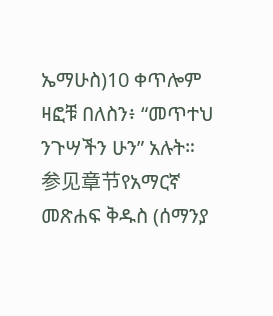ኤማሁስ)10 ቀጥሎም ዛፎቹ በለስን፥ “መጥተህ ንጉሣችን ሁን” አሉት። 参见章节የአማርኛ መጽሐፍ ቅዱስ (ሰማንያ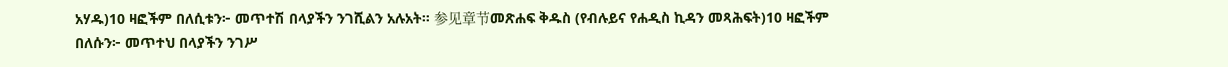አሃዱ)10 ዛፎችም በለሲቱን፦ መጥተሽ በላያችን ንገሺልን አሉአት። 参见章节መጽሐፍ ቅዱስ (የብሉይና የሐዲስ ኪዳን መጻሕፍት)10 ዛፎችም በለሱን፦ መጥተህ በላያችን ንገሥ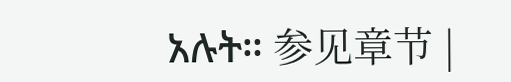አሉት። 参见章节 |